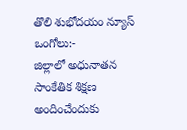తొలి శుభోదయం న్యూస్ ఒంగోలు:-
జిల్లాలో అధునాతన సాంకేతిక శిక్షణ అందించేందుకు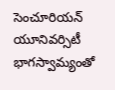సెంచూరియన్ యూనివర్సిటీ భాగస్వామ్యంతో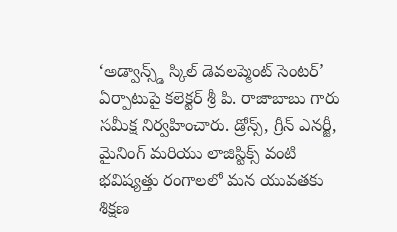‘అడ్వాన్స్డ్ స్కిల్ డెవలప్మెంట్ సెంటర్’ ఏర్పాటుపై కలెక్టర్ శ్రీ పి. రాజాబాబు గారు సమీక్ష నిర్వహించారు. డ్రోన్స్, గ్రీన్ ఎనర్జీ, మైనింగ్ మరియు లాజిస్టిక్స్ వంటి భవిష్యత్తు రంగాలలో మన యువతకు శిక్షణ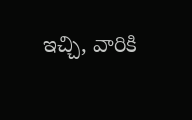ఇచ్చి, వారికి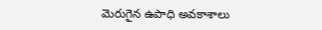మెరుగైన ఉపాధి అవకాశాలు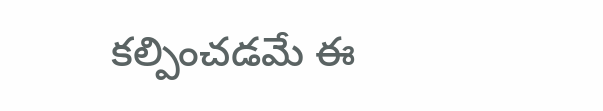కల్పించడమే ఈ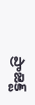ప్రాజెక్ట్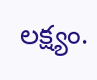లక్ష్యం.